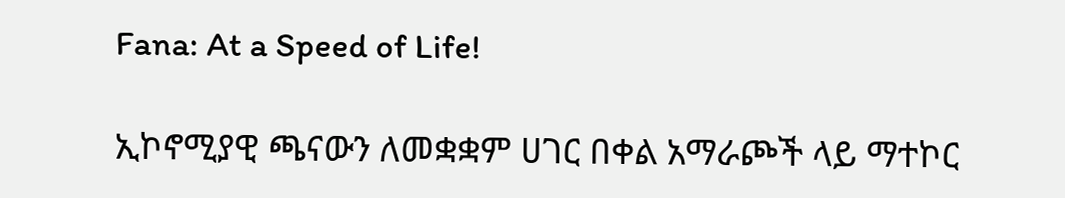Fana: At a Speed of Life!

ኢኮኖሚያዊ ጫናውን ለመቋቋም ሀገር በቀል አማራጮች ላይ ማተኮር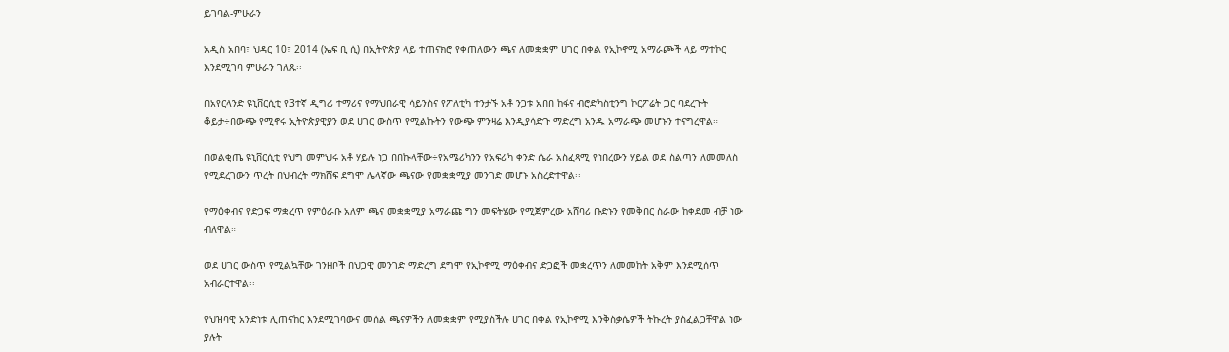ይገባል-ምሁራን

አዲስ አበባ፣ ህዳር 10፣ 2014 (ኤፍ ቢ ሲ) በኢትዮጵያ ላይ ተጠናክሮ የቀጠለውን ጫና ለመቋቋም ሀገር በቀል የኢኮኖሚ አማራጮች ላይ ማተኮር እንደሚገባ ምሁራን ገለጹ፡፡

በአየርላንድ ዩኒቨርሲቲ የ3ተኛ ዲግሪ ተማሪና የማህበራዊ ሳይንስና የፖለቲካ ተንታኙ አቶ ንጋቱ አበበ ከፋና ብሮድካስቲንግ ኮርፖሬት ጋር ባደረጉት ቆይታ÷በውጭ የሚኖሩ ኢትዮጵያዊያን ወደ ሀገር ውስጥ የሚልኩትን የውጭ ምንዛሬ እንዲያሳድጉ ማድረግ አንዱ አማራጭ መሆኑን ተናግረዋል።

በወልቂጤ ዩኒቨርሲቲ የህግ መምህሩ አቶ ሃይሉ ነጋ በበኩላቸው÷የአሜሪካንን የአፍሪካ ቀንድ ሴራ አስፈጻሚ የነበረውን ሃይል ወደ ስልጣን ለመመለስ የሚደረገውን ጥረት በህብረት ማክሸፍ ደግሞ ሌላኛው ጫናው የመቋቋሚያ መንገድ መሆኑ አስረድተዋል፡፡

የማዕቀብና የድጋፍ ማቋረጥ የምዕራቡ አለም ጫና መቋቋሚያ አማራጩ ግን መፍትሄው የሚጀምረው አሸባሪ ቡድኑን የመቅበር ስራው ከቀደመ ብቻ ነው ብለዋል።

ወደ ሀገር ውስጥ የሚልኳቸው ገንዘቦች በህጋዊ መንገድ ማድረግ ደግሞ የኢኮኖሚ ማዕቀብና ድጋፎች መቋረጥን ለመመከት አቅም እንደሚሰጥ አብራርተዋል፡፡

የህዝባዊ አንድነቱ ሊጠናከር እንደሚገባውና መሰል ጫናዎችን ለመቋቋም የሚያስችሉ ሀገር በቀል የኢኮኖሚ እንቅስቃሴዎች ትኩረት ያስፈልጋቸዋል ነው ያሉት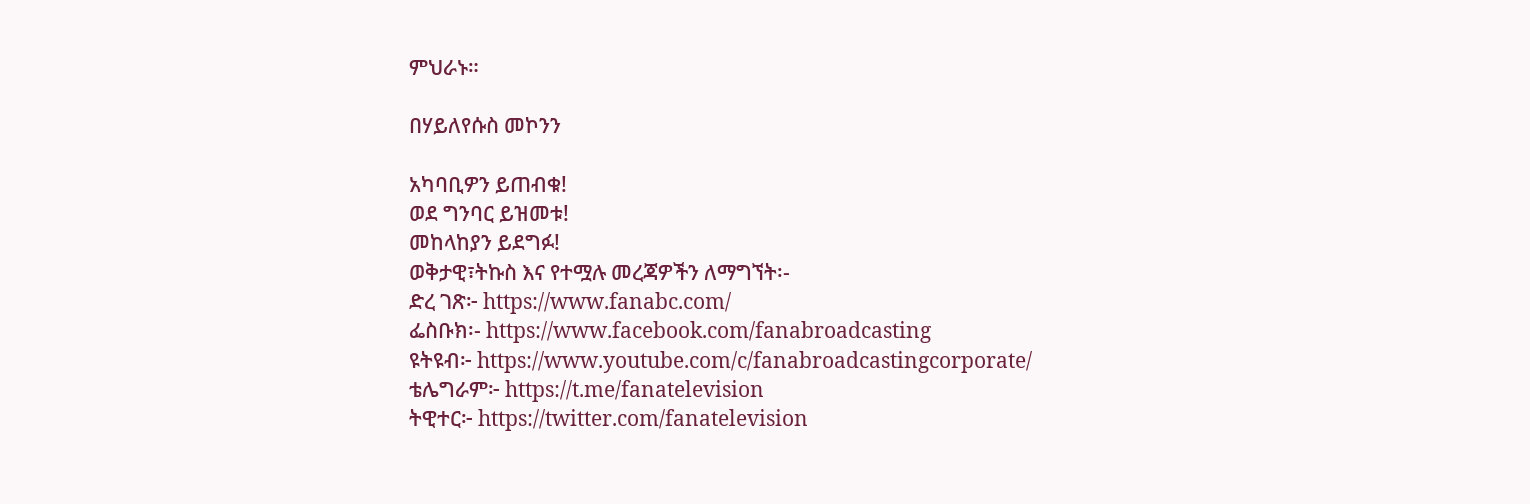ምህራኑ።

በሃይለየሱስ መኮንን

አካባቢዎን ይጠብቁ!
ወደ ግንባር ይዝመቱ!
መከላከያን ይደግፉ!
ወቅታዊ፣ትኩስ እና የተሟሉ መረጃዎችን ለማግኘት፡-
ድረ ገጽ፦ https://www.fanabc.com/
ፌስቡክ፡- https://www.facebook.com/fanabroadcasting
ዩትዩብ፦ https://www.youtube.com/c/fanabroadcastingcorporate/
ቴሌግራም፦ https://t.me/fanatelevision
ትዊተር፦ https://twitter.com/fanatelevision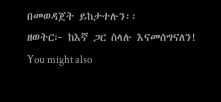በመወዳጀት ይከታተሉን፡፡
ዘወትር፦ ከእኛ ጋር ስላሉ እናመሰግናለን!
You might also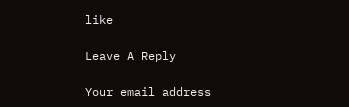like

Leave A Reply

Your email address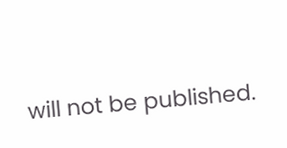will not be published.